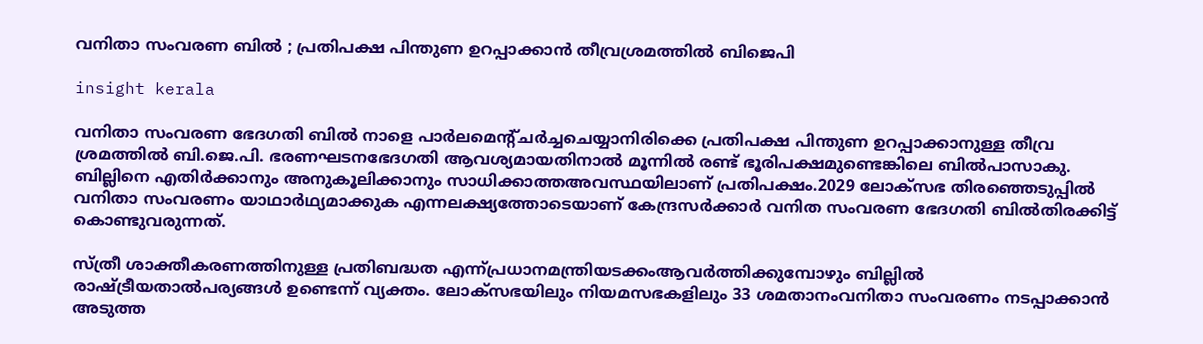വനിതാ സംവരണ ബിൽ ; പ്രതിപക്ഷ പിന്തുണ ഉറപ്പാക്കാൻ തീവ്രശ്രമത്തിൽ ബിജെപി

insight kerala

വനിതാ സംവരണ ഭേദഗതി ബില്‍ നാളെ പാര്‍ലമെന്‍റ്ചര്‍ച്ചചെയ്യാനിരിക്കെ പ്രതിപക്ഷ പിന്തുണ ഉറപ്പാക്കാനുള്ള തീവ്ര ശ്രമത്തില്‍ ബി.ജെ.പി. ഭരണഘടനഭേദഗതി ആവശ്യമായതിനാല്‍ മൂന്നില്‍ രണ്ട് ഭൂരിപക്ഷമുണ്ടെങ്കിലെ ബില്‍പാസാകു. ബില്ലിനെ എതിര്‍ക്കാനും അനുകൂലിക്കാനും സാധിക്കാത്തഅവസ്ഥയിലാണ് പ്രതിപക്ഷം.2029 ലോക്സഭ തിരഞ്ഞെടുപ്പില്‍ വനിതാ സംവരണം യാഥാര്‍ഥ്യമാക്കുക എന്നലക്ഷ്യത്തോടെയാണ് കേന്ദ്രസര്‍ക്കാര്‍ വനിത സംവരണ ഭേദഗതി ബില്‍തിരക്കിട്ട് കൊണ്ടുവരുന്നത്.

സ്ത്രീ ശാക്തീകരണത്തിനുള്ള പ്രതിബദ്ധത എന്ന്പ്രധാനമന്ത്രിയടക്കംആവര്‍ത്തിക്കുമ്പോഴും ബില്ലില്‍ രാഷ്ട്രീയതാല്‍പര്യങ്ങള്‍ ഉണ്ടെന്ന് വ്യക്തം. ലോക്സഭയിലും നിയമസഭകളിലും 33 ശമതാനംവനിതാ സംവരണം നടപ്പാക്കാന്‍ അടുത്ത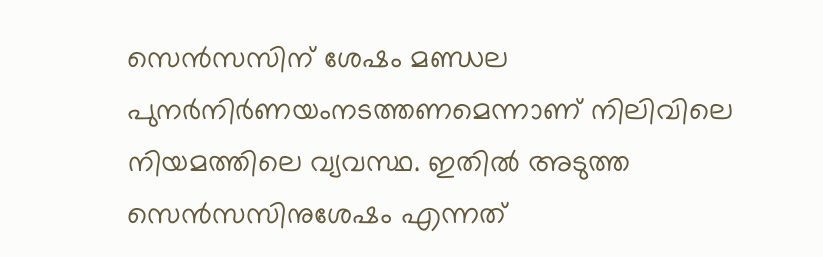സെന്‍സസിന് ശേഷം മണ്ഡല പുനര്‍നിര്‍ണയംനടത്തണമെന്നാണ് നിലിവിലെ നിയമത്തിലെ വ്യവസ്ഥ. ഇതില്‍ അടുത്ത സെന്‍സസിനുശേഷം എന്നത്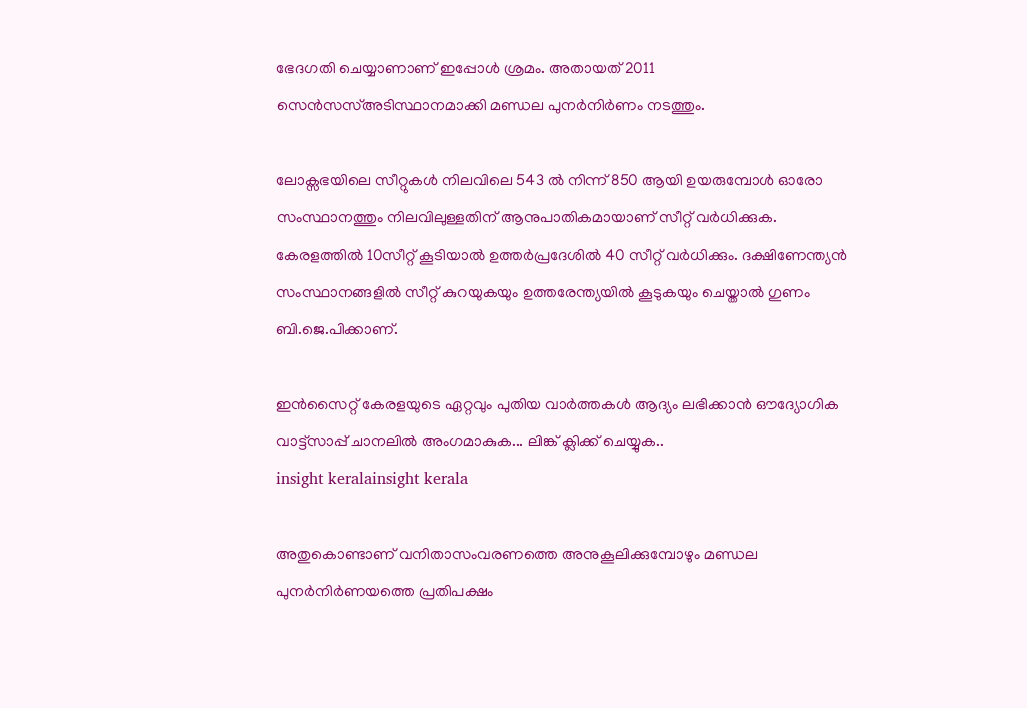ഭേദഗതി ചെയ്യാണാണ് ഇപ്പോള്‍ ശ്രമം. അതായത് 2011 സെന്‍സസ്അടിസ്ഥാനമാക്കി മണ്ഡല പുനര്‍നിര്‍ണം നടത്തും.

ലോക്സഭയിലെ സീറ്റുകള്‍ നിലവിലെ 543 ല്‍ നിന്ന് 850 ആയി ഉയരുമ്പോള്‍ ഓരോ സംസ്ഥാനത്തും നിലവിലുള്ളതിന് ആനുപാതികമായാണ് സീറ്റ് വര്‍ധിക്കുക. കേരളത്തില്‍ 10സീറ്റ് കൂടിയാല്‍ ഉത്തര്‍പ്രദേശില്‍ 40 സീറ്റ് വര്‍ധിക്കും. ദക്ഷിണേന്ത്യന്‍ സംസ്ഥാനങ്ങളില്‍ സീറ്റ് കുറയുകയും ഉത്തരേന്ത്യയില്‍ കൂടുകയും ചെയ്താല്‍ ഗുണം ബി.ജെ.പിക്കാണ്.

ഇൻസൈറ്റ് കേരളയുടെ ഏറ്റവും പുതിയ വാർത്തകൾ ആദ്യം ലഭിക്കാൻ ഔദ്യോഗിക വാട്ട്‌സാപ്പ് ചാനലിൽ അംഗമാകുക... ലിങ്ക് ക്ലിക്ക് ചെയ്യുക..
insight keralainsight kerala

അതുകൊണ്ടാണ് വനിതാസംവരണത്തെ അനുകൂലിക്കുമ്പോഴും മണ്ഡല പുനര്‍നിര്‍ണയത്തെ പ്രതിപക്ഷം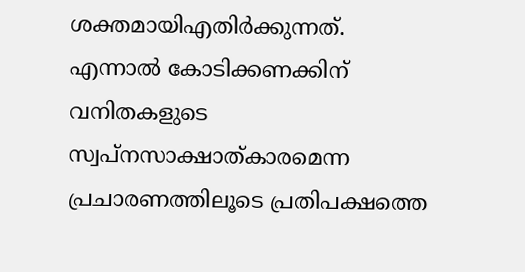ശക്തമായിഎതിര്‍ക്കുന്നത്. എന്നാല്‍ കോടിക്കണക്കിന് വനിതകളുടെ സ്വപ്നസാക്ഷാത്കാരമെന്ന പ്രചാരണത്തിലൂടെ പ്രതിപക്ഷത്തെ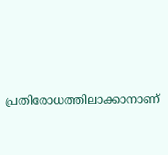പ്രതിരോധത്തിലാക്കാനാണ്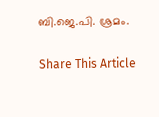ബി.ജെ.പി. ശ്രമം.

Share This Article